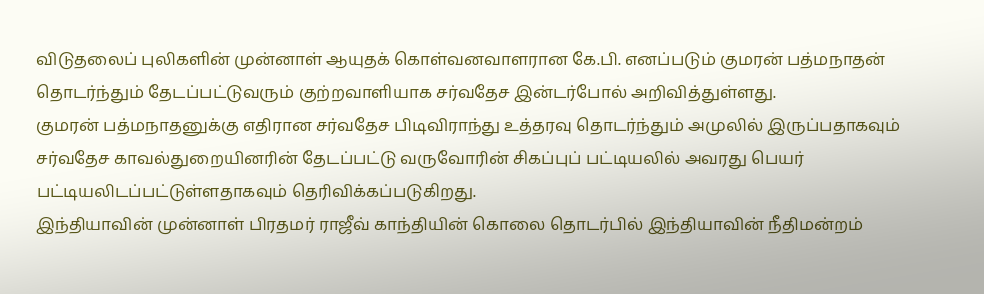விடுதலைப் புலிகளின் முன்னாள் ஆயுதக் கொள்வனவாளரான கே.பி. எனப்படும் குமரன் பத்மநாதன் தொடர்ந்தும் தேடப்பட்டுவரும் குற்றவாளியாக சர்வதேச இன்டர்போல் அறிவித்துள்ளது.
குமரன் பத்மநாதனுக்கு எதிரான சர்வதேச பிடிவிராந்து உத்தரவு தொடர்ந்தும் அமுலில் இருப்பதாகவும் சர்வதேச காவல்துறையினரின் தேடப்பட்டு வருவோரின் சிகப்புப் பட்டியலில் அவரது பெயர் பட்டியலிடப்பட்டுள்ளதாகவும் தெரிவிக்கப்படுகிறது.
இந்தியாவின் முன்னாள் பிரதமர் ராஜீவ் காந்தியின் கொலை தொடர்பில் இந்தியாவின் நீதிமன்றம்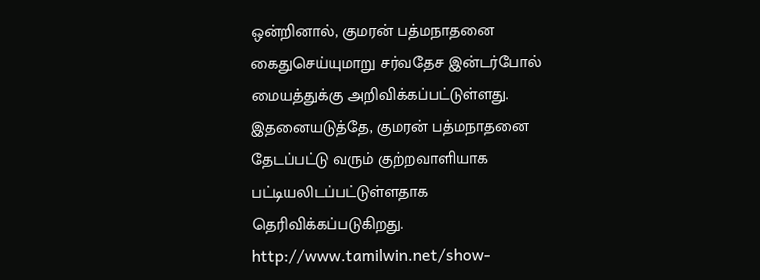ஒன்றினால், குமரன் பத்மநாதனை கைதுசெய்யுமாறு சர்வதேச இன்டர்போல் மையத்துக்கு அறிவிக்கப்பட்டுள்ளது.
இதனையடுத்தே, குமரன் பத்மநாதனை தேடப்பட்டு வரும் குற்றவாளியாக பட்டியலிடப்பட்டுள்ளதாக தெரிவிக்கப்படுகிறது.
http://www.tamilwin.net/show-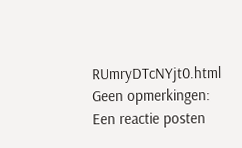RUmryDTcNYjt0.html
Geen opmerkingen:
Een reactie posten